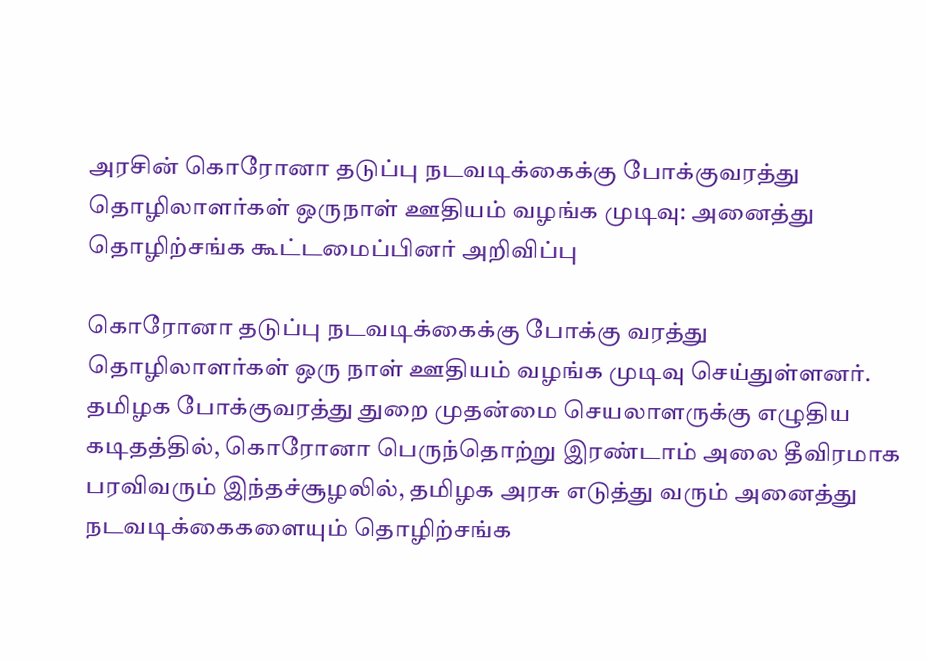அரசின் கொரோனா தடுப்பு நடவடிக்கைக்கு போக்குவரத்து தொழிலாளர்கள் ஒருநாள் ஊதியம் வழங்க முடிவு: அனைத்து தொழிற்சங்க கூட்டமைப்பினர் அறிவிப்பு

கொரோனா தடுப்பு நடவடிக்கைக்கு போக்கு வரத்து தொழிலாளர்கள் ஒரு நாள் ஊதியம் வழங்க முடிவு செய்துள்ளனர். தமிழக போக்குவரத்து துறை முதன்மை செயலாளருக்கு எழுதிய கடிதத்தில், கொரோனா பெருந்தொற்று இரண்டாம் அலை தீவிரமாக பரவிவரும் இந்தச்சூழலில், தமிழக அரசு எடுத்து வரும் அனைத்து நடவடிக்கைகளையும் தொழிற்சங்க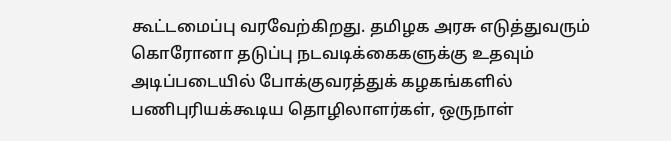கூட்டமைப்பு வரவேற்கிறது. தமிழக அரசு எடுத்துவரும் கொரோனா தடுப்பு நடவடிக்கைகளுக்கு உதவும் அடிப்படையில் போக்குவரத்துக் கழகங்களில் பணிபுரியக்கூடிய தொழிலாளர்கள், ஒருநாள்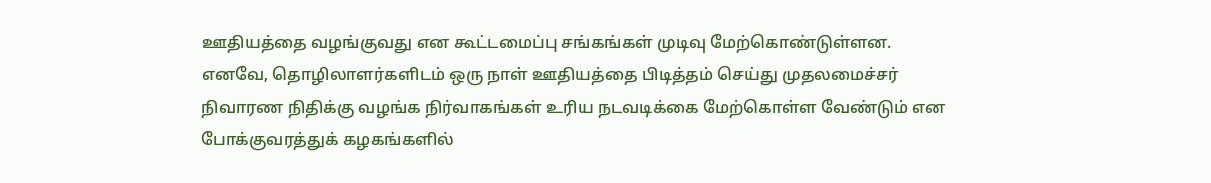ஊதியத்தை வழங்குவது என கூட்டமைப்பு சங்கங்கள் முடிவு மேற்கொண்டுள்ளன. எனவே, தொழிலாளர்களிடம் ஒரு நாள் ஊதியத்தை பிடித்தம் செய்து முதலமைச்சர் நிவாரண நிதிக்கு வழங்க நிர்வாகங்கள் உரிய நடவடிக்கை மேற்கொள்ள வேண்டும் என போக்குவரத்துக் கழகங்களில்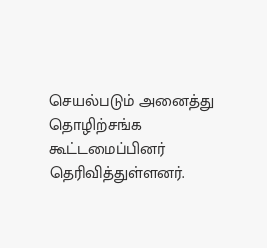செயல்படும் அனைத்து தொழிற்சங்க கூட்டமைப்பினர் தெரிவித்துள்ளனர்.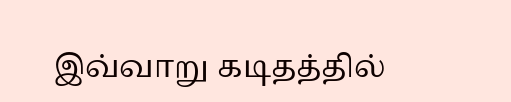இவ்வாறு கடிதத்தில்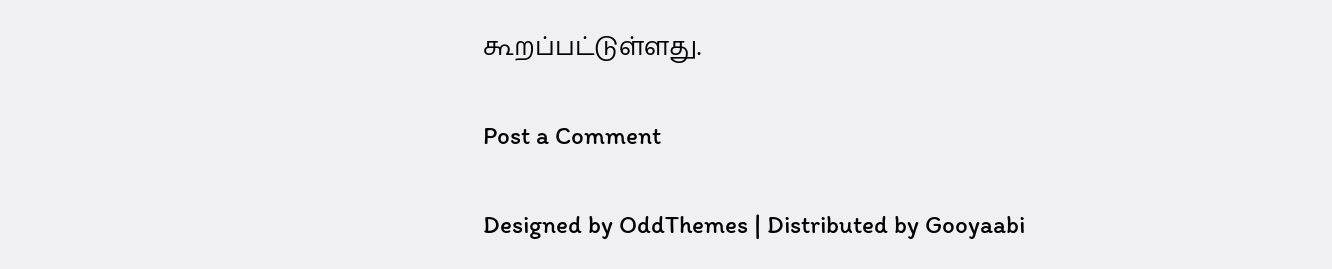கூறப்பட்டுள்ளது.

Post a Comment

Designed by OddThemes | Distributed by Gooyaabi